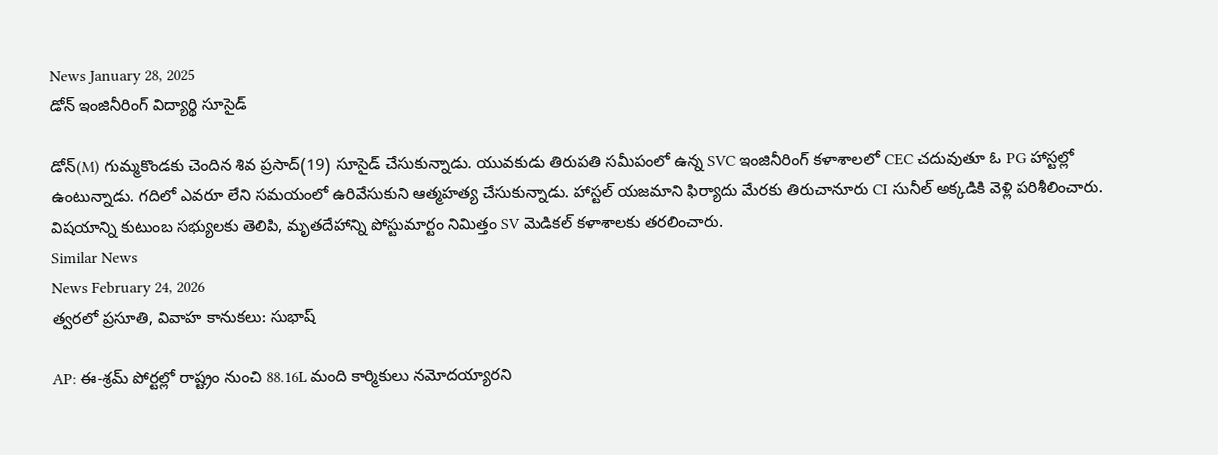News January 28, 2025
డోన్ ఇంజినీరింగ్ విద్యార్థి సూసైడ్

డోన్(M) గుమ్మకొండకు చెందిన శివ ప్రసాద్(19) సూసైడ్ చేసుకున్నాడు. యువకుడు తిరుపతి సమీపంలో ఉన్న SVC ఇంజినీరింగ్ కళాశాలలో CEC చదువుతూ ఓ PG హాస్టల్లో ఉంటున్నాడు. గదిలో ఎవరూ లేని సమయంలో ఉరివేసుకుని ఆత్మహత్య చేసుకున్నాడు. హాస్టల్ యజమాని ఫిర్యాదు మేరకు తిరుచానూరు CI సునీల్ అక్కడికి వెళ్లి పరిశీలించారు. విషయాన్ని కుటుంబ సభ్యులకు తెలిపి, మృతదేహాన్ని పోస్టుమార్టం నిమిత్తం SV మెడికల్ కళాశాలకు తరలించారు.
Similar News
News February 24, 2026
త్వరలో ప్రసూతి, వివాహ కానుకలు: సుభాష్

AP: ఈ-శ్రమ్ పోర్టల్లో రాష్ట్రం నుంచి 88.16L మంది కార్మికులు నమోదయ్యారని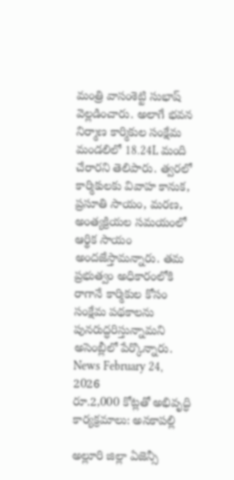మంత్రి వాసంశెట్టి సుభాష్ వెల్లడించారు. అలాగే భవన నిర్మాణ కార్మికుల సంక్షేమ మండలిలో 18.24L మంది చేరారని తెలిపారు. త్వరలో కార్మికులకు వివాహ కానుక, ప్రసూతి సాయం, మరణ, అంత్యక్రియల సమయంలో ఆర్థిక సాయం అందజేస్తామన్నారు. తమ ప్రభుత్వం అధికారంలోకి రాగానే కార్మికుల కోసం సంక్షేమ పథకాలను పునరుద్ధరిస్తున్నామని అసెంబ్లీలో పేర్కొన్నారు.
News February 24, 2026
రూ.2,000 కోట్లతో అభివృద్ధి కార్యక్రమాలు: అనకాపల్లి

అల్లూరి జిల్లా ఏజెన్సీ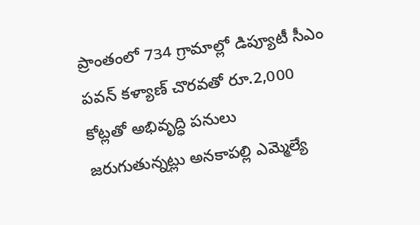ప్రాంతంలో 734 గ్రామాల్లో డిప్యూటీ సీఎం పవన్ కళ్యాణ్ చొరవతో రూ.2,000 కోట్లతో అభివృద్ధి పనులు జరుగుతున్నట్లు అనకాపల్లి ఎమ్మెల్యే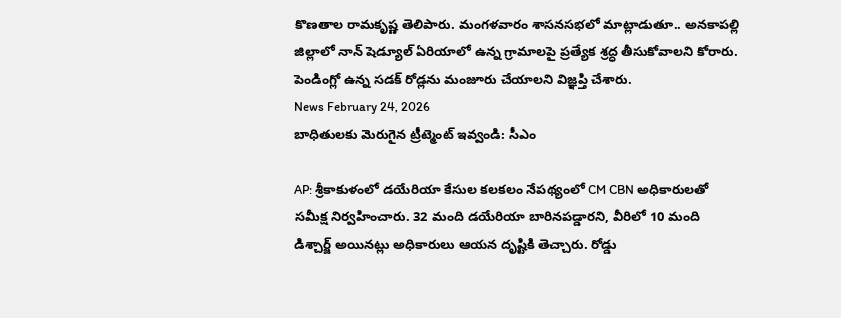కొణతాల రామకృష్ణ తెలిపారు. మంగళవారం శాసనసభలో మాట్లాడుతూ.. అనకాపల్లి జిల్లాలో నాన్ షెడ్యూల్ ఏరియాలో ఉన్న గ్రామాలపై ప్రత్యేక శ్రద్ధ తీసుకోవాలని కోరారు. పెండింగ్లో ఉన్న సడక్ రోడ్లను మంజూరు చేయాలని విజ్ఞప్తి చేశారు.
News February 24, 2026
బాధితులకు మెరుగైన ట్రీట్మెంట్ ఇవ్వండి: సీఎం

AP: శ్రీకాకుళంలో డయేరియా కేసుల కలకలం నేపథ్యంలో CM CBN అధికారులతో సమీక్ష నిర్వహించారు. 32 మంది డయేరియా బారినపడ్డారని, వీరిలో 10 మంది డిశ్చార్జ్ అయినట్లు అధికారులు ఆయన దృష్టికి తెచ్చారు. రోడ్డు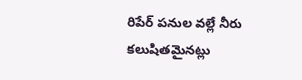రిపేర్ పనుల వల్లే నీరు కలుషితమైనట్లు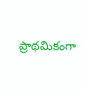ప్రాథమికంగా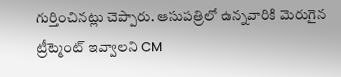గుర్తించినట్లు చెప్పారు. ఆసుపత్రిలో ఉన్నవారికి మెరుగైన ట్రీట్మెంట్ ఇవ్వాలని CM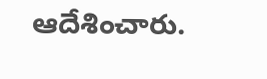ఆదేశించారు.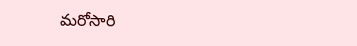మరోసారి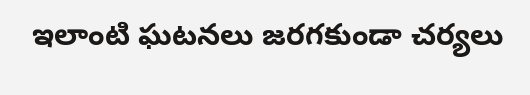ఇలాంటి ఘటనలు జరగకుండా చర్యలు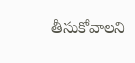తీసుకోవాలని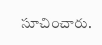సూచించారు.